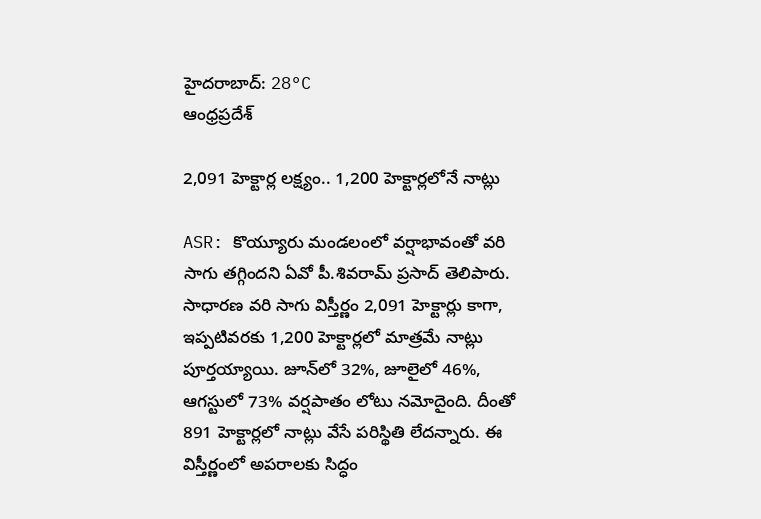హైదరాబాద్: 28°C
ఆంధ్రప్రదేశ్

2,091 హెక్టార్ల లక్ష్యం.. 1,200 హెక్టార్లలోనే నాట్లు

ASR: కొయ్యూరు మండలంలో వర్షాభావంతో వరి సాగు తగ్గిందని ఏవో పీ.శివరామ్ ప్రసాద్ తెలిపారు. సాధారణ వరి సాగు విస్తీర్ణం 2,091 హెక్టార్లు కాగా, ఇప్పటివరకు 1,200 హెక్టార్లలో మాత్రమే నాట్లు పూర్తయ్యాయి. జూన్‌లో 32%, జూలైలో 46%, ఆగస్టులో 73% వర్షపాతం లోటు నమోదైంది. దీంతో 891 హెక్టార్లలో నాట్లు వేసే పరిస్థితి లేదన్నారు. ఈ విస్తీర్ణంలో అపరాలకు సిద్ధం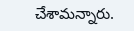చేశామన్నారు.